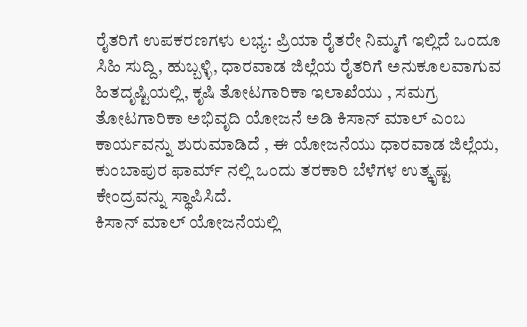ರೈತರಿಗೆ ಉಪಕರಣಗಳು ಲಭ್ಯ: ಪ್ರಿಯಾ ರೈತರೇ ನಿಮ್ಮಗೆ ಇಲ್ಲಿದೆ ಒಂದೂ ಸಿಹಿ ಸುದ್ದಿ, ಹುಬ್ಬಳ್ಳಿ, ಧಾರವಾಡ ಜಿಲ್ಲೆಯ ರೈತರಿಗೆ ಅನುಕೂಲವಾಗುವ ಹಿತದೃಷ್ಟಿಯಲ್ಲಿ, ಕೃಷಿ ತೋಟಗಾರಿಕಾ ಇಲಾಖೆಯು , ಸಮಗ್ರ ತೋಟಗಾರಿಕಾ ಅಭಿವೃದಿ ಯೋಜನೆ ಅಡಿ ಕಿಸಾನ್ ಮಾಲ್ ಎಂಬ ಕಾರ್ಯವನ್ನು ಶುರುಮಾಡಿದೆ , ಈ ಯೋಜನೆಯು ಧಾರವಾಡ ಜಿಲ್ಲೆಯ, ಕುಂಬಾಪುರ ಫಾರ್ಮ್ ನಲ್ಲಿ ಒಂದು ತರಕಾರಿ ಬೆಳೆಗಳ ಉತ್ಕೃಷ್ಟ ಕೇಂದ್ರವನ್ನು ಸ್ಥಾಪಿಸಿದೆ.
ಕಿಸಾನ್ ಮಾಲ್ ಯೋಜನೆಯಲ್ಲಿ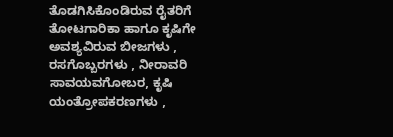ತೊಡಗಿಸಿಕೊಂಡಿರುವ ರೈತರಿಗೆ ತೋಟಗಾರಿಕಾ ಹಾಗೂ ಕೃಷಿಗೇ ಅವಶ್ಯವಿರುವ ಬೀಜಗಳು , ರಸಗೊಬ್ಬರಗಳು , ನೀರಾವರಿ ಸಾವಯವಗೋಬರ, ಕೃಷಿ ಯಂತ್ರೋಪಕರಣಗಳು ,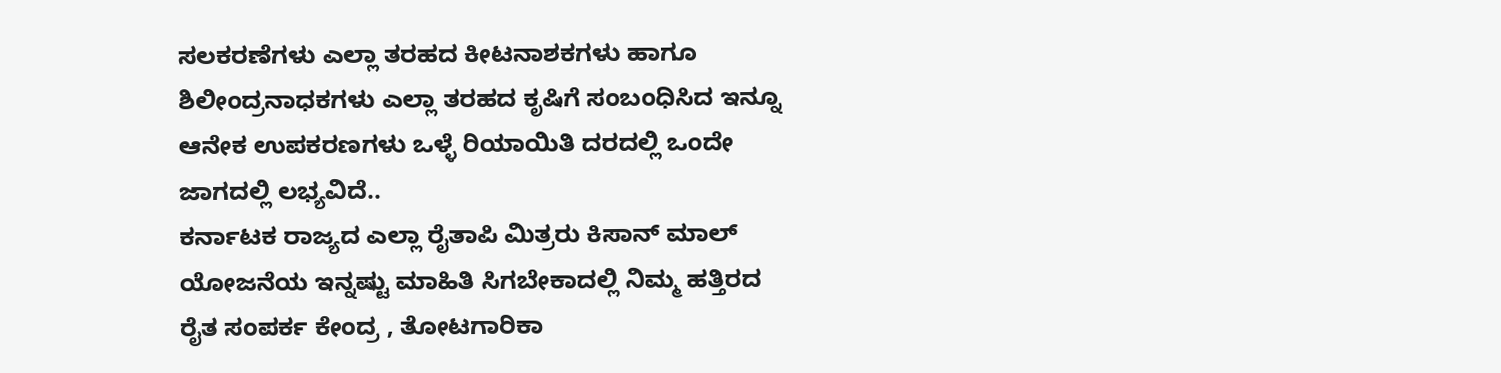ಸಲಕರಣೆಗಳು ಎಲ್ಲಾ ತರಹದ ಕೀಟನಾಶಕಗಳು ಹಾಗೂ ಶಿಲೀಂದ್ರನಾಧಕಗಳು ಎಲ್ಲಾ ತರಹದ ಕೃಷಿಗೆ ಸಂಬಂಧಿಸಿದ ಇನ್ನೂ ಆನೇಕ ಉಪಕರಣಗಳು ಒಳ್ಳೆ ರಿಯಾಯಿತಿ ದರದಲ್ಲಿ ಒಂದೇ ಜಾಗದಲ್ಲಿ ಲಭ್ಯವಿದೆ..
ಕರ್ನಾಟಕ ರಾಜ್ಯದ ಎಲ್ಲಾ ರೈತಾಪಿ ಮಿತ್ರರು ಕಿಸಾನ್ ಮಾಲ್ ಯೋಜನೆಯ ಇನ್ನಷ್ಟು ಮಾಹಿತಿ ಸಿಗಬೇಕಾದಲ್ಲಿ ನಿಮ್ಮ ಹತ್ತಿರದ ರೈತ ಸಂಪರ್ಕ ಕೇಂದ್ರ , ತೋಟಗಾರಿಕಾ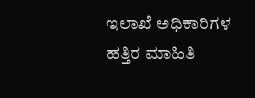ಇಲಾಖೆ ಅಧಿಕಾರಿಗಳ ಹತ್ತಿರ ಮಾಹಿತಿ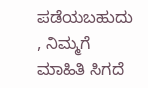ಪಡೆಯಬಹುದು , ನಿಮ್ಮಗೆ ಮಾಹಿತಿ ಸಿಗದೆ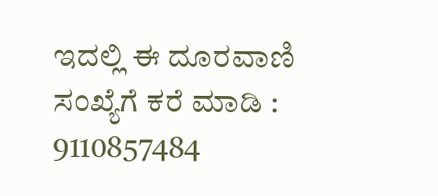ಇದಲ್ಲಿ ಈ ದೂರವಾಣಿ ಸಂಖ್ಯೆಗೆ ಕರೆ ಮಾಡಿ : 9110857484